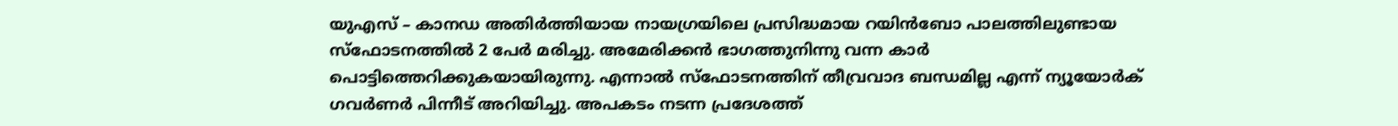യുഎസ് – കാനഡ അതിർത്തിയായ നായഗ്രയിലെ പ്രസിദ്ധമായ റയിൻബോ പാലത്തിലുണ്ടായ സ്ഫോടനത്തിൽ 2 പേർ മരിച്ചു. അമേരിക്കൻ ഭാഗത്തുനിന്നു വന്ന കാർ പൊട്ടിത്തെറിക്കുകയായിരുന്നു. എന്നാൽ സ്ഫോടനത്തിന് തീവ്രവാദ ബന്ധമില്ല എന്ന് ന്യൂയോർക് ഗവർണർ പിന്നീട് അറിയിച്ചു. അപകടം നടന്ന പ്രദേശത്ത്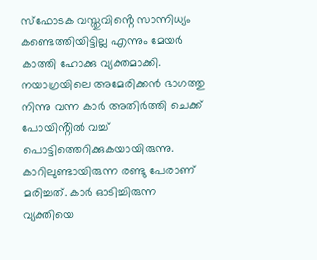സ്ഫോടക വസ്തുവിൻ്റെ സാന്നിധ്യം കണ്ടെത്തിയിട്ടില്ല എന്നും മേയർ കാത്തി ഹോക്കു വ്യക്തമാക്കി.
നയാഗ്രയിലെ അമേരിക്കൻ ഭാഗത്തു നിന്നു വന്ന കാർ അതിർത്തി ചെക്ക് പോയിൻ്റിൽ വച്ച് പൊട്ടിത്തെറിക്കുകയായിരുന്നു. കാറിലുണ്ടായിരുന്ന രണ്ടു പേരാണ് മരിച്ചത്. കാർ ഓടിച്ചിരുന്ന വ്യക്തിയെ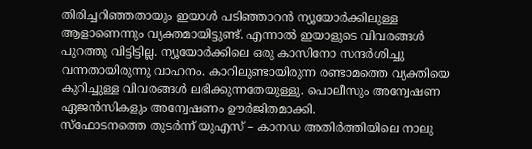തിരിച്ചറിഞ്ഞതായും ഇയാൾ പടിഞ്ഞാറൻ ന്യൂയോർക്കിലുള്ള ആളാണെന്നും വ്യക്തമായിട്ടുണ്ട്. എന്നാൽ ഇയാളുടെ വിവരങ്ങൾ പുറത്തു വിട്ടിട്ടില്ല. ന്യൂയോർക്കിലെ ഒരു കാസിനോ സന്ദർശിച്ചു വന്നതായിരുന്നു വാഹനം. കാറിലുണ്ടായിരുന്ന രണ്ടാമത്തെ വ്യക്തിയെ കുറിച്ചുള്ള വിവരങ്ങൾ ലഭിക്കുന്നതേയുള്ളു. പൊലീസും അന്വേഷണ ഏജൻസികളും അന്വേഷണം ഊർജിതമാക്കി.
സ്ഫോടനത്തെ തുടർന്ന് യുഎസ് – കാനഡ അതിർത്തിയിലെ നാലു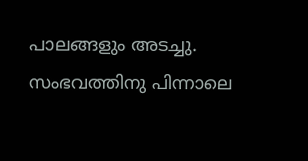പാലങ്ങളും അടച്ചു. സംഭവത്തിനു പിന്നാലെ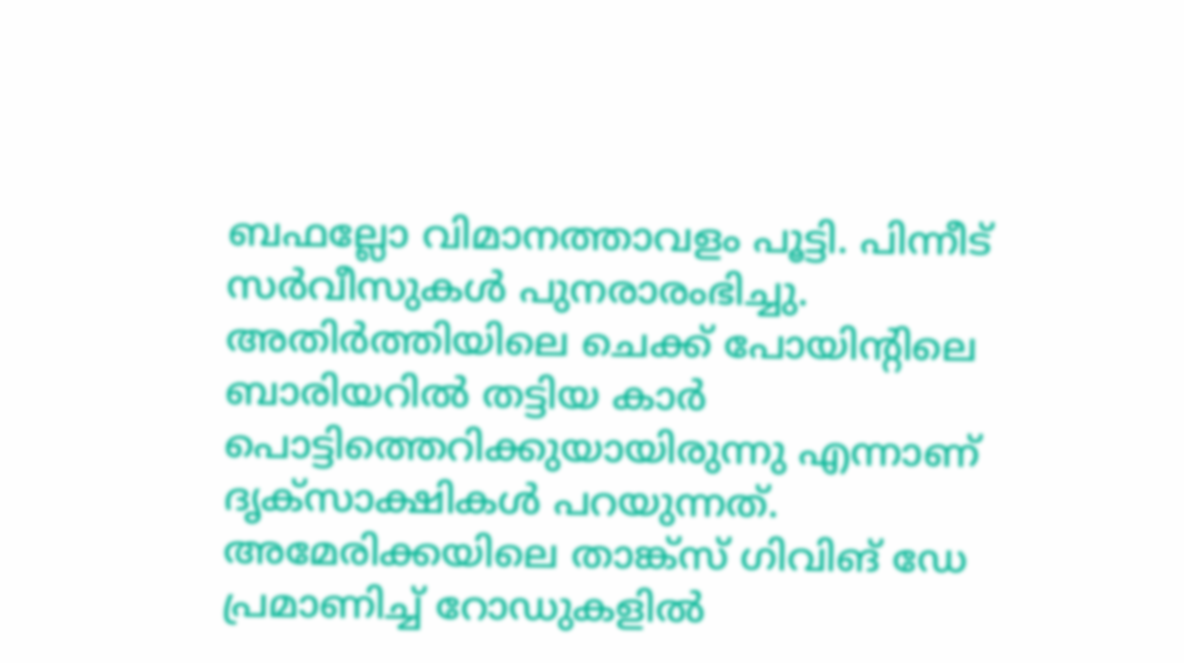ബഫല്ലോ വിമാനത്താവളം പൂട്ടി. പിന്നീട് സർവീസുകൾ പുനരാരംഭിച്ചു.
അതിർത്തിയിലെ ചെക്ക് പോയിൻ്റിലെ ബാരിയറിൽ തട്ടിയ കാർ പൊട്ടിത്തെറിക്കുയായിരുന്നു എന്നാണ് ദൃക്സാക്ഷികൾ പറയുന്നത്. അമേരിക്കയിലെ താങ്ക്സ് ഗിവിങ് ഡേ പ്രമാണിച്ച് റോഡുകളിൽ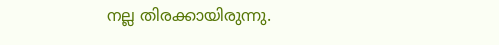നല്ല തിരക്കായിരുന്നു.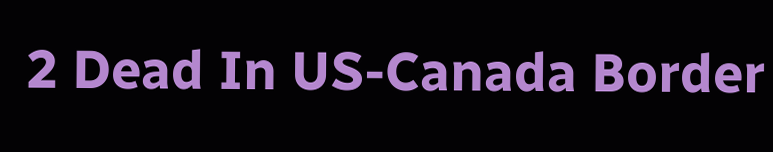2 Dead In US-Canada Border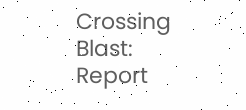Crossing Blast: Report